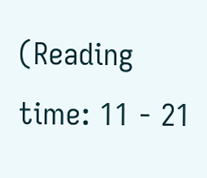(Reading time: 11 - 21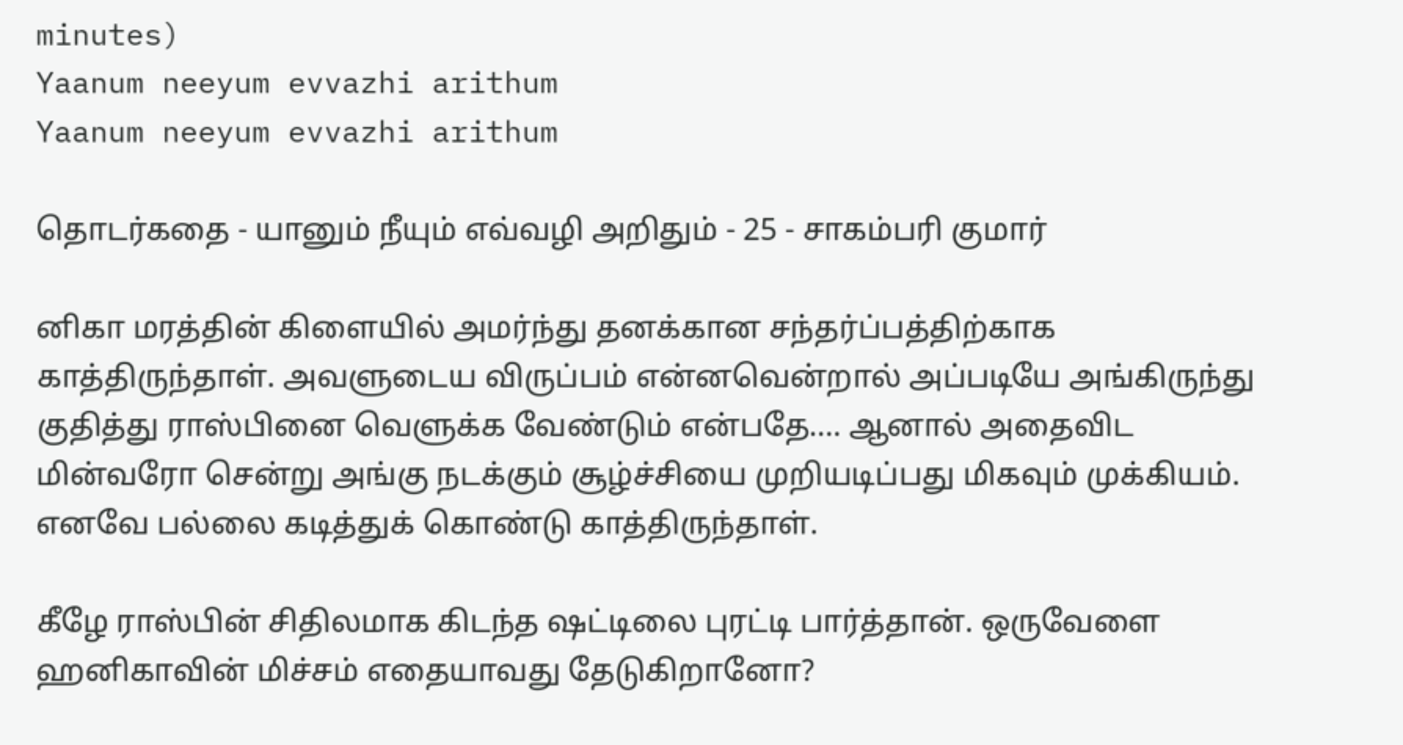minutes)
Yaanum neeyum evvazhi arithum
Yaanum neeyum evvazhi arithum

தொடர்கதை - யானும் நீயும் எவ்வழி அறிதும் - 25 - சாகம்பரி குமார்

னிகா மரத்தின் கிளையில் அமர்ந்து தனக்கான சந்தர்ப்பத்திற்காக காத்திருந்தாள். அவளுடைய விருப்பம் என்னவென்றால் அப்படியே அங்கிருந்து குதித்து ராஸ்பினை வெளுக்க வேண்டும் என்பதே…. ஆனால் அதைவிட மின்வரோ சென்று அங்கு நடக்கும் சூழ்ச்சியை முறியடிப்பது மிகவும் முக்கியம். எனவே பல்லை கடித்துக் கொண்டு காத்திருந்தாள்.

கீழே ராஸ்பின் சிதிலமாக கிடந்த ஷட்டிலை புரட்டி பார்த்தான். ஒருவேளை ஹனிகாவின் மிச்சம் எதையாவது தேடுகிறானோ?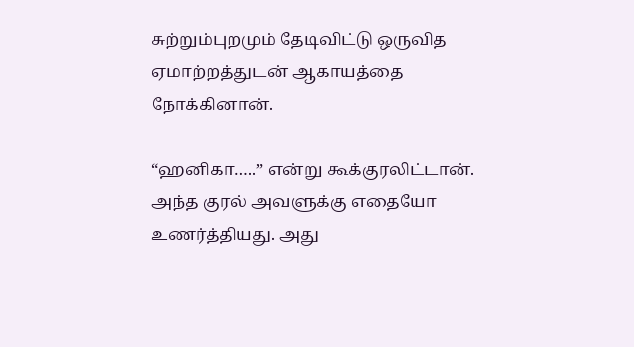சுற்றும்புறமும் தேடிவிட்டு ஒருவித ஏமாற்றத்துடன் ஆகாயத்தை நோக்கினான்.

“ஹனிகா…..” என்று கூக்குரலிட்டான். அந்த குரல் அவளுக்கு எதையோ உணர்த்தியது. அது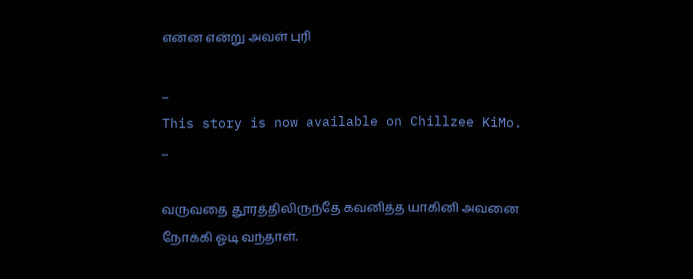என்ன என்று அவள் புரி

...
This story is now available on Chillzee KiMo.
...

வருவதை தூரத்திலிருந்தே கவனித்த யாகினி அவனை நோக்கி ஓடி வந்தாள்.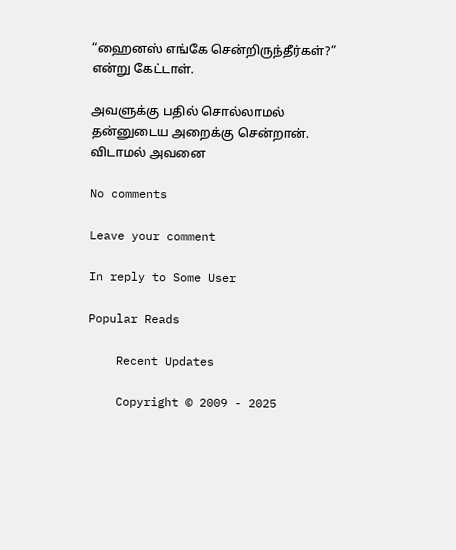“ஹைனஸ் எங்கே சென்றிருந்தீர்கள்?” என்று கேட்டாள்.

அவளுக்கு பதில் சொல்லாமல் தன்னுடைய அறைக்கு சென்றான். விடாமல் அவனை

No comments

Leave your comment

In reply to Some User

Popular Reads

    Recent Updates

    Copyright © 2009 - 2025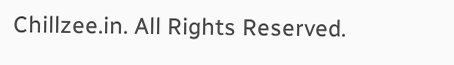Chillzee.in. All Rights Reserved.